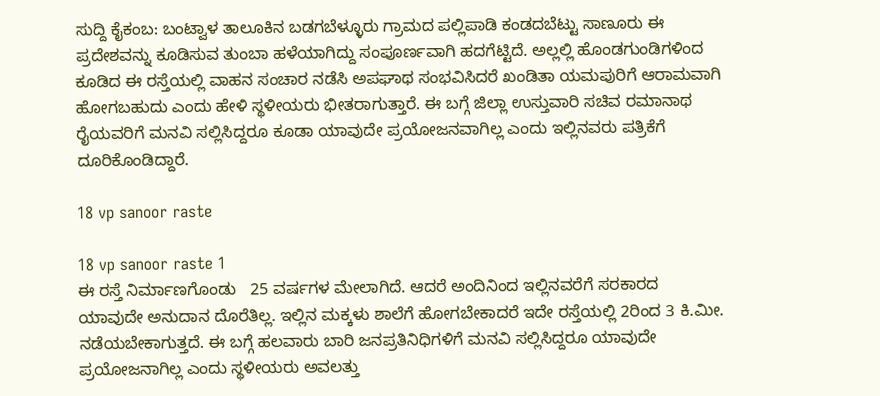ಸುದ್ದಿ ಕೈಕಂಬ: ಬಂಟ್ವಾಳ ತಾಲೂಕಿನ ಬಡಗಬೆಳ್ಳೂರು ಗ್ರಾಮದ ಪಲ್ಲಿಪಾಡಿ ಕಂಡದಬೆಟ್ಟು ಸಾಣೂರು ಈ ಪ್ರದೇಶವನ್ನು ಕೂಡಿಸುವ ತುಂಬಾ ಹಳೆಯಾಗಿದ್ದು ಸಂಪೂರ್ಣವಾಗಿ ಹದಗೆಟ್ಟಿದೆ. ಅಲ್ಲಲ್ಲಿ ಹೊಂಡಗುಂಡಿಗಳಿಂದ ಕೂಡಿದ ಈ ರಸ್ತೆಯಲ್ಲಿ ವಾಹನ ಸಂಚಾರ ನಡೆಸಿ ಅಪಘಾಥ ಸಂಭವಿಸಿದರೆ ಖಂಡಿತಾ ಯಮಪುರಿಗೆ ಆರಾಮವಾಗಿ ಹೋಗಬಹುದು ಎಂದು ಹೇಳಿ ಸ್ಥಳೀಯರು ಭೀತರಾಗುತ್ತಾರೆ. ಈ ಬಗ್ಗೆ ಜಿಲ್ಲಾ ಉಸ್ತುವಾರಿ ಸಚಿವ ರಮಾನಾಥ ರೈಯವರಿಗೆ ಮನವಿ ಸಲ್ಲಿಸಿದ್ದರೂ ಕೂಡಾ ಯಾವುದೇ ಪ್ರಯೋಜನವಾಗಿಲ್ಲ ಎಂದು ಇಲ್ಲಿನವರು ಪತ್ರಿಕೆಗೆ ದೂರಿಕೊಂಡಿದ್ದಾರೆ.

18 vp sanoor raste

18 vp sanoor raste 1
ಈ ರಸ್ತೆ ನಿರ್ಮಾಣಗೊಂಡು   25 ವರ್ಷಗಳ ಮೇಲಾಗಿದೆ. ಆದರೆ ಅಂದಿನಿಂದ ಇಲ್ಲಿನವರೆಗೆ ಸರಕಾರದ ಯಾವುದೇ ಅನುದಾನ ದೊರೆತಿಲ್ಲ. ಇಲ್ಲಿನ ಮಕ್ಕಳು ಶಾಲೆಗೆ ಹೋಗಬೇಕಾದರೆ ಇದೇ ರಸ್ತೆಯಲ್ಲಿ 2ರಿಂದ 3 ಕಿ.ಮೀ. ನಡೆಯಬೇಕಾಗುತ್ತದೆ. ಈ ಬಗ್ಗೆ ಹಲವಾರು ಬಾರಿ ಜನಪ್ರತಿನಿಧಿಗಳಿಗೆ ಮನವಿ ಸಲ್ಲಿಸಿದ್ದರೂ ಯಾವುದೇ ಪ್ರಯೋಜನಾಗಿಲ್ಲ ಎಂದು ಸ್ಥಳೀಯರು ಅವಲತ್ತು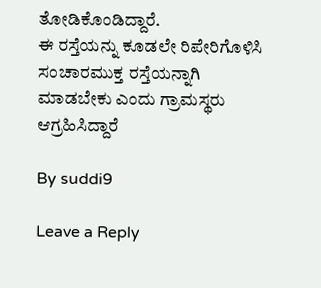ತೋಡಿಕೊಂಡಿದ್ದಾರೆ.
ಈ ರಸ್ತೆಯನ್ನು ಕೂಡಲೇ ರಿಪೇರಿಗೊಳಿಸಿ ಸಂಚಾರಮುಕ್ತ ರಸ್ತೆಯನ್ನಾಗಿ ಮಾಡಬೇಕು ಎಂದು ಗ್ರಾಮಸ್ಥರು ಆಗ್ರಹಿಸಿದ್ದಾರೆ

By suddi9

Leave a Reply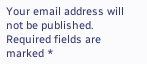Your email address will not be published. Required fields are marked *